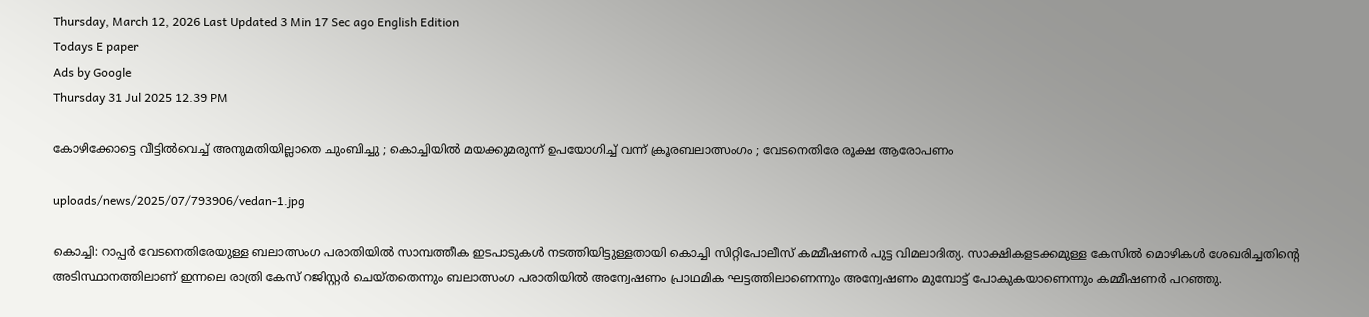Thursday, March 12, 2026 Last Updated 3 Min 17 Sec ago English Edition
Todays E paper
Ads by Google
Thursday 31 Jul 2025 12.39 PM

കോഴിക്കോട്ടെ വീട്ടില്‍വെച്ച് അനുമതിയില്ലാതെ ചുംബിച്ചു ; കൊച്ചിയില്‍ മയക്കുമരുന്ന് ഉപയോഗിച്ച് വന്ന് ക്രൂരബലാത്സംഗം ; വേടനെതിരേ രൂക്ഷ ആരോപണം

uploads/news/2025/07/793906/vedan-1.jpg

കൊച്ചി: റാപ്പര്‍ വേടനെതിരേയുള്ള ബലാത്സംഗ പരാതിയില്‍ സാമ്പത്തീക ഇടപാടുകള്‍ നടത്തിയിട്ടുള്ളതായി കൊച്ചി സിറ്റിപോലീസ് കമ്മീഷണര്‍ പുട്ട വിമലാദിത്യ. സാക്ഷികളടക്കമുള്ള കേസില്‍ മൊഴികള്‍ ശേഖരിച്ചതിന്റെ അടിസ്ഥാനത്തിലാണ് ഇന്നലെ രാത്രി കേസ് റജിസ്റ്റര്‍ ചെയ്തതെന്നും ബലാത്സംഗ പരാതിയില്‍ അന്വേഷണം പ്രാഥമിക ഘട്ടത്തിലാണെന്നും അന്വേഷണം മുമ്പോട്ട് പോകുകയാണെന്നും കമ്മീഷണര്‍ പറഞ്ഞു.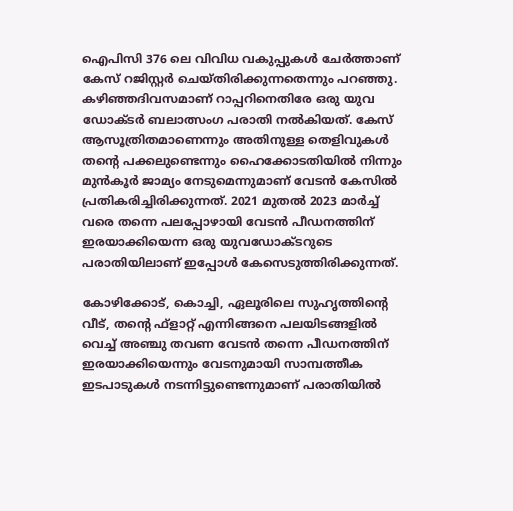ഐപിസി 376 ലെ വിവിധ വകുപ്പുകള്‍ ചേര്‍ത്താണ് കേസ് റജിസ്റ്റര്‍ ചെയ്തിരിക്കുന്നതെന്നും പറഞ്ഞു. കഴിഞ്ഞദിവസമാണ് റാപ്പറിനെതിരേ ഒരു യുവ ഡോക്ടര്‍ ബലാത്സംഗ പരാതി നല്‍കിയത്. കേസ് ആസൂത്രിതമാണെന്നും അതിനുള്ള തെളിവുകള്‍ തന്റെ പക്കലുണ്ടെന്നും ഹൈക്കോടതിയില്‍ നിന്നും മുന്‍കൂര്‍ ജാമ്യം നേടുമെന്നുമാണ് വേടന്‍ കേസില്‍ പ്രതികരിച്ചിരിക്കുന്നത്. 2021 മുതല്‍ 2023 മാര്‍ച്ച് വരെ തന്നെ പലപ്പോഴായി വേടന്‍ പീഡനത്തിന് ഇരയാക്കിയെന്ന ഒരു യുവഡോക്ടറുടെ പരാതിയിലാണ് ഇപ്പോള്‍ കേസെടുത്തിരിക്കുന്നത്.

കോഴിക്കോട്, കൊച്ചി, ഏലൂരിലെ സുഹൃത്തിന്റെ വീട്, തന്റെ ഫ്‌ളാറ്റ് എന്നിങ്ങനെ പലയിടങ്ങളില്‍ വെച്ച് അഞ്ചു തവണ വേടന്‍ തന്നെ പീഡനത്തിന് ഇരയാക്കിയെന്നും വേടനുമായി സാമ്പത്തീക ഇടപാടുകള്‍ നടന്നിട്ടുണ്ടെന്നുമാണ് പരാതിയില്‍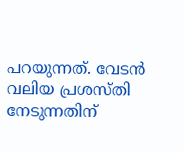പറയുന്നത്. വേടന്‍ വലിയ പ്രശസ്തി നേടുന്നതിന്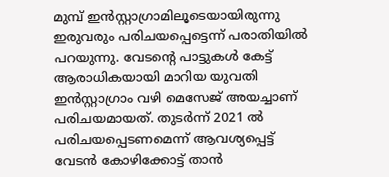മുമ്പ് ഇന്‍സ്റ്റാഗ്രാമിലൂടെയായിരുന്നു ഇരുവരും പരിചയപ്പെട്ടെന്ന് പരാതിയില്‍ പറയുന്നു. വേടന്റെ പാട്ടുകള്‍ കേട്ട് ആരാധികയായി മാറിയ യുവതി ഇന്‍സ്റ്റാഗ്രാം വഴി മെസേജ് അയച്ചാണ് പരിചയമായത്. തുടര്‍ന്ന് 2021 ല്‍ പരിചയപ്പെടണമെന്ന് ആവശ്യപ്പെട്ട് വേടന്‍ കോഴിക്കോട്ട് താന്‍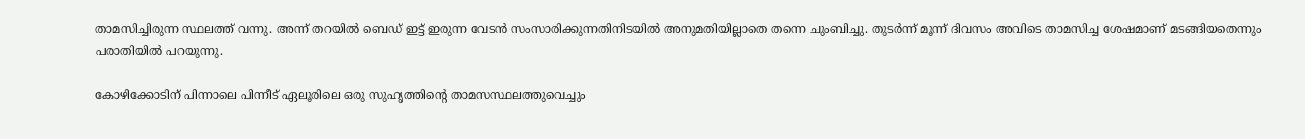താമസിച്ചിരുന്ന സ്ഥലത്ത് വന്നു. അന്ന് തറയില്‍ ബെഡ് ഇട്ട് ഇരുന്ന വേടന്‍ സംസാരിക്കുന്നതിനിടയില്‍ അനുമതിയില്ലാതെ തന്നെ ചുംബിച്ചു. തുടര്‍ന്ന് മൂന്ന് ദിവസം അവിടെ താമസിച്ച ശേഷമാണ് മടങ്ങിയതെന്നും പരാതിയില്‍ പറയുന്നു.

കോഴിക്കോടിന് പിന്നാലെ പിന്നീട് ഏലൂരിലെ ഒരു സുഹൃത്തിന്റെ താമസസ്ഥലത്തുവെച്ചും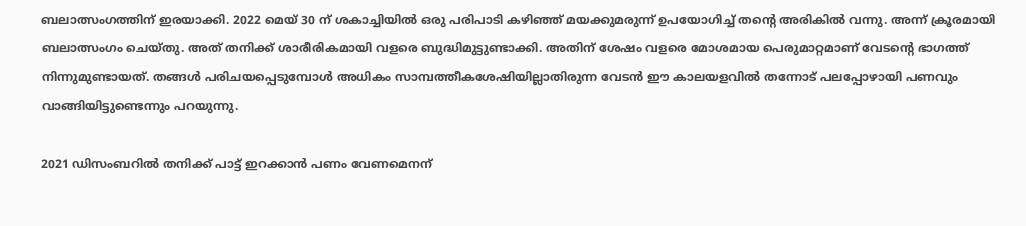ബലാത്സംഗത്തിന് ഇരയാക്കി. 2022 മെയ് 30 ന് ശകാച്ചിയില്‍ ഒരു പരിപാടി കഴിഞ്ഞ് മയക്കുമരുന്ന് ഉപയോഗിച്ച് തന്റെ അരികില്‍ വന്നു. അന്ന് ക്രൂരമായി ബലാത്സംഗം ചെയ്തു. അത് തനിക്ക് ശാരീരികമായി വളരെ ബുദ്ധിമുട്ടുണ്ടാക്കി. അതിന് ശേഷം വളരെ മോശമായ പെരുമാറ്റമാണ് വേടന്റെ ഭാഗത്ത് നിന്നുമുണ്ടായത്. തങ്ങള്‍ പരിചയപ്പെടുമ്പോള്‍ അധികം സാമ്പത്തീകശേഷിയില്ലാതിരുന്ന വേടന്‍ ഈ കാലയളവില്‍ തന്നോട് പലപ്പോഴായി പണവും വാങ്ങിയിട്ടുണ്ടെന്നും പറയുന്നു.

2021 ഡിസംബറില്‍ തനിക്ക് പാട്ട് ഇറക്കാന്‍ പണം വേണമെനന്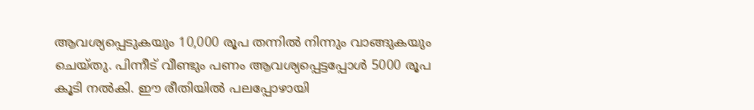ആവശ്യപ്പെടുകയും 10,000 രൂപ തന്നില്‍ നിന്നും വാങ്ങുകയും ചെയ്തു. പിന്നീട് വീണ്ടും പണം ആവശ്യപ്പെട്ടപ്പോള്‍ 5000 രൂപ കൂടി നല്‍കി. ഈ രീതിയില്‍ പലപ്പോഴായി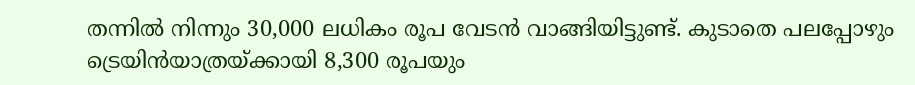തന്നില്‍ നിന്നും 30,000 ലധികം രൂപ വേടന്‍ വാങ്ങിയിട്ടുണ്ട്. കുടാതെ പലപ്പോഴും ട്രെയിന്‍യാത്രയ്ക്കായി 8,300 രൂപയും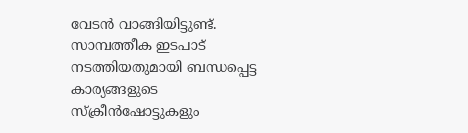വേടന്‍ വാങ്ങിയിട്ടുണ്ട്. സാമ്പത്തീക ഇടപാട് നടത്തിയതുമായി ബന്ധപ്പെട്ട കാര്യങ്ങളുടെ സ്‌ക്രീന്‍ഷോട്ടുകളും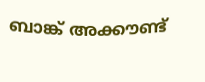ബാങ്ക് അക്കൗണ്ട്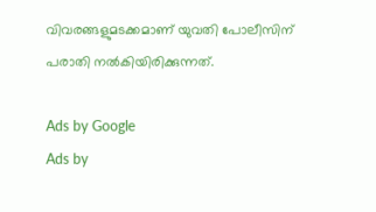വിവരങ്ങളുമടക്കമാണ് യുവതി പോലീസിന് പരാതി നല്‍കിയിരിക്കുന്നത്.

Ads by Google
Ads by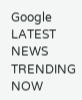Google
LATEST NEWS
TRENDING NOW